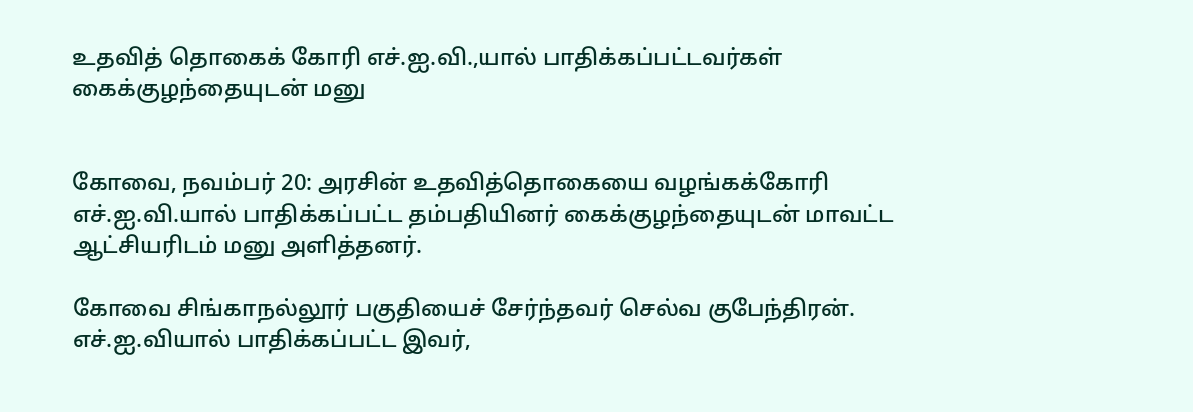உதவித் தொகைக் கோரி எச்.ஐ.வி.,யால் பாதிக்கப்பட்டவர்கள் கைக்குழந்தையுடன் மனு


கோவை, நவம்பர் 20: அரசின் உதவித்தொகையை வழங்கக்கோரி எச்.ஐ.வி.யால் பாதிக்கப்பட்ட தம்பதியினர் கைக்குழந்தையுடன் மாவட்ட ஆட்சியரிடம் மனு அளித்தனர்.

கோவை சிங்காநல்லூர் பகுதியைச் சேர்ந்தவர் செல்வ குபேந்திரன். எச்.ஐ.வியால் பாதிக்கப்பட்ட இவர்,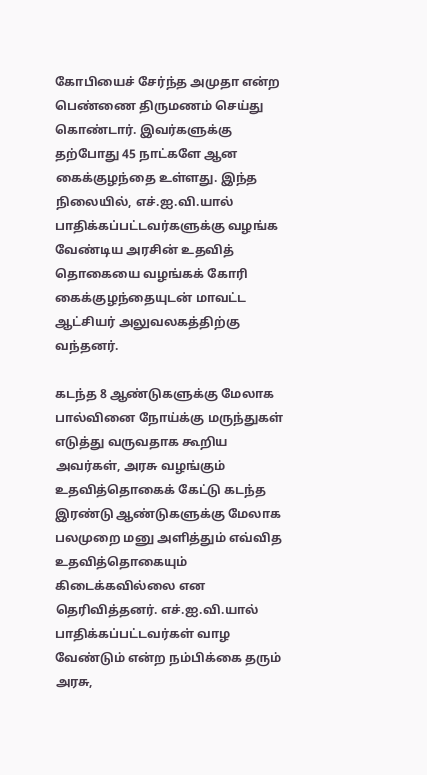கோபியைச் சேர்ந்த அமுதா என்ற பெண்ணை திருமணம் செய்து கொண்டார். இவர்களுக்கு தற்போது 45 நாட்களே ஆன கைக்குழந்தை உள்ளது. இந்த நிலையில், எச்.ஐ.வி.யால் பாதிக்கப்பட்டவர்களுக்கு வழங்க வேண்டிய அரசின் உதவித் தொகையை வழங்கக் கோரி கைக்குழந்தையுடன் மாவட்ட ஆட்சியர் அலுவலகத்திற்கு வந்தனர்.

கடந்த 8 ஆண்டுகளுக்கு மேலாக பால்வினை நோய்க்கு மருந்துகள் எடுத்து வருவதாக கூறிய அவர்கள், அரசு வழங்கும் உதவித்தொகைக் கேட்டு கடந்த இரண்டு ஆண்டுகளுக்கு மேலாக பலமுறை மனு அளித்தும் எவ்வித உதவித்தொகையும் கிடைக்கவில்லை என தெரிவித்தனர். எச்.ஐ.வி.யால் பாதிக்கப்பட்டவர்கள் வாழ வேண்டும் என்ற நம்பிக்கை தரும் அரசு,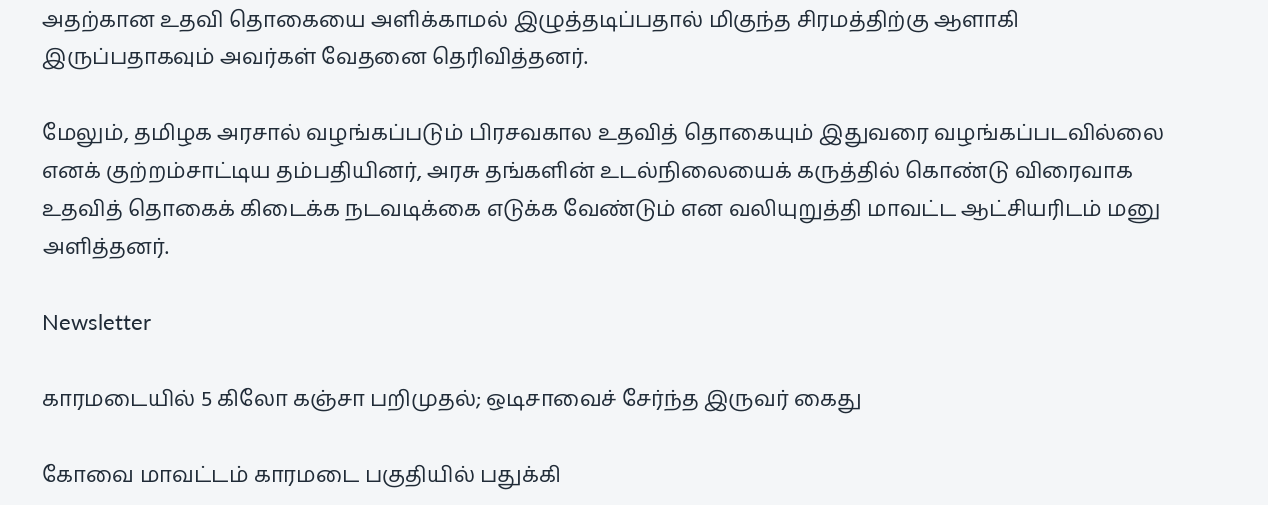அதற்கான உதவி தொகையை அளிக்காமல் இழுத்தடிப்பதால் மிகுந்த சிரமத்திற்கு ஆளாகி இருப்பதாகவும் அவர்கள் வேதனை தெரிவித்தனர்.

மேலும், தமிழக அரசால் வழங்கப்படும் பிரசவகால உதவித் தொகையும் இதுவரை வழங்கப்படவில்லை எனக் குற்றம்சாட்டிய தம்பதியினர், அரசு தங்களின் உடல்நிலையைக் கருத்தில் கொண்டு விரைவாக உதவித் தொகைக் கிடைக்க நடவடிக்கை எடுக்க வேண்டும் என வலியுறுத்தி மாவட்ட ஆட்சியரிடம் மனு அளித்தனர்.

Newsletter

காரமடையில் 5 கிலோ கஞ்சா பறிமுதல்; ஒடிசாவைச் சேர்ந்த இருவர் கைது

கோவை மாவட்டம் காரமடை பகுதியில் பதுக்கி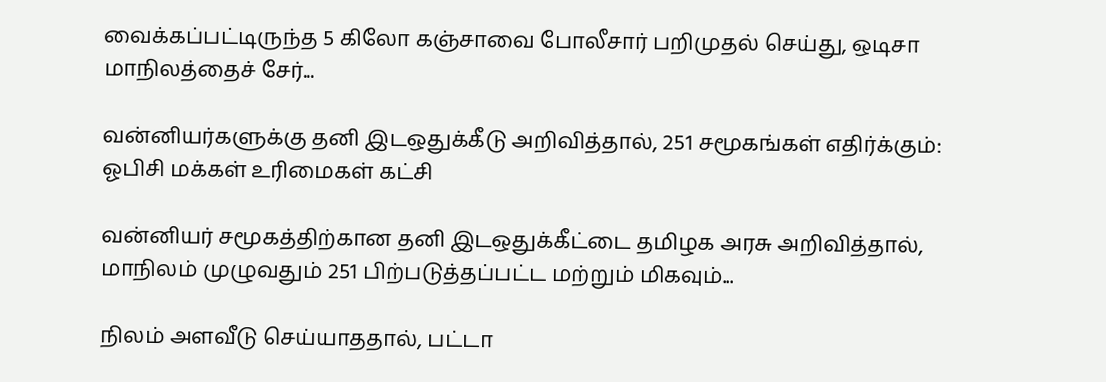வைக்கப்பட்டிருந்த 5 கிலோ கஞ்சாவை போலீசார் பறிமுதல் செய்து, ஒடிசா மாநிலத்தைச் சேர்...

வன்னியர்களுக்கு தனி இடஒதுக்கீடு அறிவித்தால், 251 சமூகங்கள் எதிர்க்கும்: ஓபிசி மக்கள் உரிமைகள் கட்சி

வன்னியர் சமூகத்திற்கான தனி இடஒதுக்கீட்டை தமிழக அரசு அறிவித்தால், மாநிலம் முழுவதும் 251 பிற்படுத்தப்பட்ட மற்றும் மிகவும்...

நிலம் அளவீடு செய்யாததால், பட்டா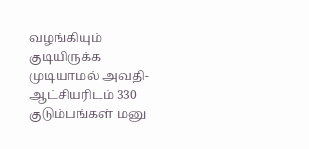வழங்கியும் குடியிருக்க முடியாமல் அவதி- ஆட்சியரிடம் 330 குடும்பங்கள் மனு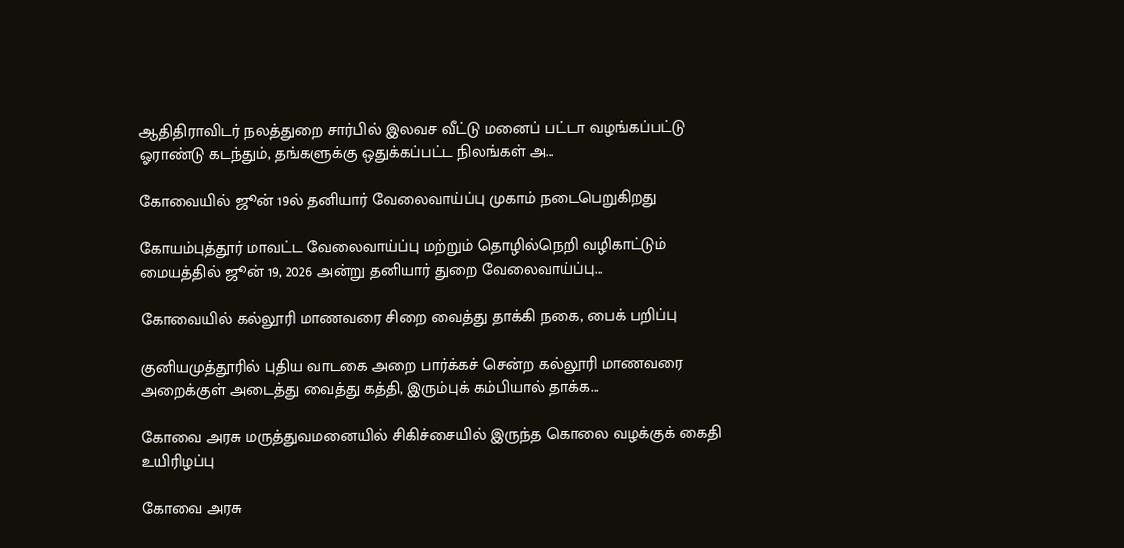ஆதிதிராவிடர் நலத்துறை சார்பில் இலவச வீட்டு மனைப் பட்டா வழங்கப்பட்டு ஓராண்டு கடந்தும், தங்களுக்கு ஒதுக்கப்பட்ட நிலங்கள் அ...

கோவையில் ஜூன் 19ல் தனியார் வேலைவாய்ப்பு முகாம் நடைபெறுகிறது

கோயம்புத்தூர் மாவட்ட வேலைவாய்ப்பு மற்றும் தொழில்நெறி வழிகாட்டும் மையத்தில் ஜூன் 19, 2026 அன்று தனியார் துறை வேலைவாய்ப்பு...

கோவையில் கல்லூரி மாணவரை சிறை வைத்து தாக்கி நகை, பைக் பறிப்பு

குனியமுத்தூரில் புதிய வாடகை அறை பார்க்கச் சென்ற கல்லூரி மாணவரை அறைக்குள் அடைத்து வைத்து கத்தி, இரும்புக் கம்பியால் தாக்க...

கோவை அரசு மருத்துவமனையில் சிகிச்சையில் இருந்த கொலை வழக்குக் கைதி உயிரிழப்பு

கோவை அரசு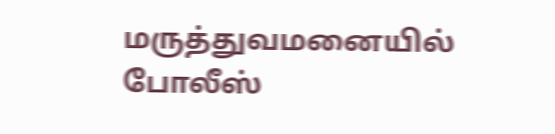மருத்துவமனையில் போலீஸ்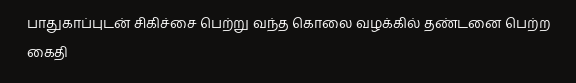பாதுகாப்புடன் சிகிச்சை பெற்று வந்த கொலை வழக்கில் தண்டனை பெற்ற கைதி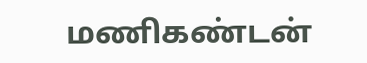மணிகண்டன்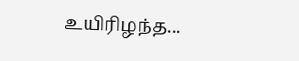உயிரிழந்த...